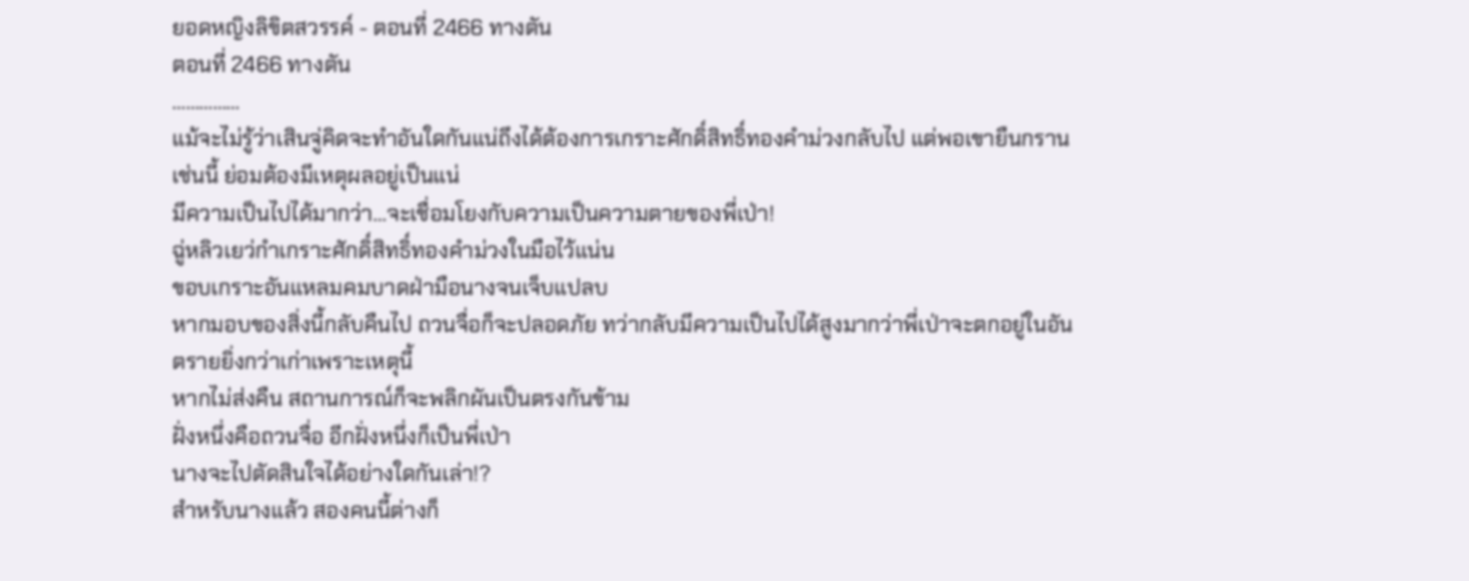ยอดหญิงลิขิตสวรรค์ - ตอนที่ 2466 ทางตัน
ตอนที่ 2466 ทางตัน
……………
แม้จะไม่รู้ว่าเสินจู่คิดจะทำอันใดกันแน่ถึงได้ต้องการเกราะศักดิ์สิทธิ์ทองคำม่วงกลับไป แต่พอเขายืนกรานเช่นนี้ ย่อมต้องมีเหตุผลอยู่เป็นแน่
มีความเป็นไปได้มากว่า…จะเชื่อมโยงกับความเป็นความตายของพี่เป่า!
ฉู่หลิวเยว่กำเกราะศักดิ์สิทธิ์ทองคำม่วงในมือไว้แน่น
ขอบเกราะอันแหลมคมบาดฝ่ามือนางจนเจ็บแปลบ
หากมอบของสิ่งนี้กลับคืนไป ถวนจื่อก็จะปลอดภัย ทว่ากลับมีความเป็นไปได้สูงมากว่าพี่เป่าจะตกอยู่ในอันตรายยิ่งกว่าเก่าเพราะเหตุนี้
หากไม่ส่งคืน สถานการณ์ก็จะพลิกผันเป็นตรงกันข้าม
ฝั่งหนึ่งคือถวนจื่อ อีกฝั่งหนึ่งก็เป็นพี่เป่า
นางจะไปตัดสินใจได้อย่างใดกันเล่า!?
สำหรับนางแล้ว สองคนนี้ต่างก็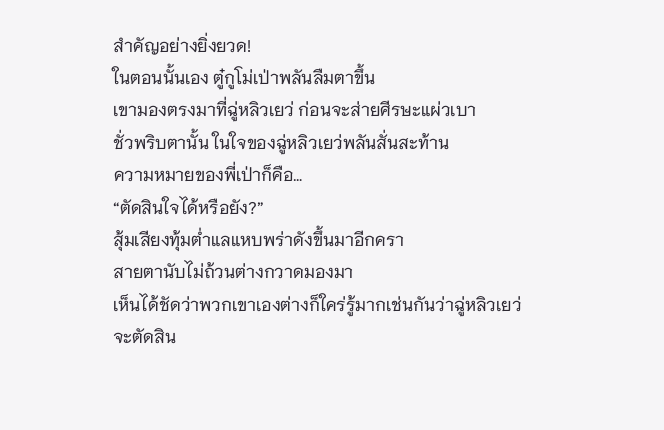สำคัญอย่างยิ่งยวด!
ในตอนนั้นเอง ตู๋กูโม่เป่าพลันลืมตาขึ้น
เขามองตรงมาที่ฉู่หลิวเยว่ ก่อนจะส่ายศีรษะแผ่วเบา
ชั่วพริบตานั้น ในใจของฉู่หลิวเยว่พลันสั่นสะท้าน
ความหมายของพี่เป่าก็คือ…
“ตัดสินใจได้หรือยัง?”
สุ้มเสียงทุ้มต่ำแลแหบพร่าดังขึ้นมาอีกครา
สายตานับไม่ถ้วนต่างกวาดมองมา
เห็นได้ชัดว่าพวกเขาเองต่างก็ใคร่รู้มากเช่นกันว่าฉู่หลิวเยว่จะตัดสิน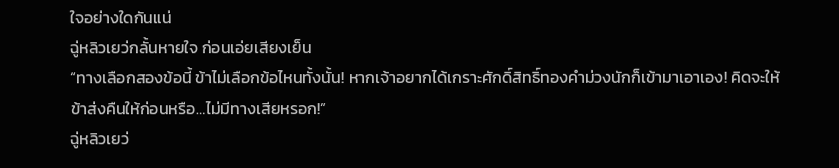ใจอย่างใดกันแน่
ฉู่หลิวเยว่กลั้นหายใจ ก่อนเอ่ยเสียงเย็น
“ทางเลือกสองข้อนี้ ข้าไม่เลือกข้อไหนทั้งนั้น! หากเจ้าอยากได้เกราะศักดิ์สิทธิ์ทองคำม่วงนักก็เข้ามาเอาเอง! คิดจะให้ข้าส่งคืนให้ก่อนหรือ…ไม่มีทางเสียหรอก!”
ฉู่หลิวเยว่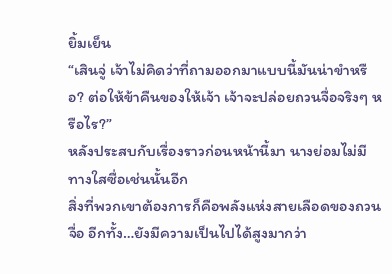ยิ้มเย็น
“เสินจู่ เจ้าไม่คิดว่าที่ถามออกมาแบบนี้มันน่าขำหรือ? ต่อให้ข้าคืนของให้เจ้า เจ้าจะปล่อยถวนจื่อจริงๆ หรือไร?”
หลังประสบกับเรื่องราวก่อนหน้านี้มา นางย่อมไม่มีทางใสซื่อเช่นนั้นอีก
สิ่งที่พวกเขาต้องการก็คือพลังแห่งสายเลือดของถวนจื่อ อีกทั้ง…ยังมีความเป็นไปได้สูงมากว่า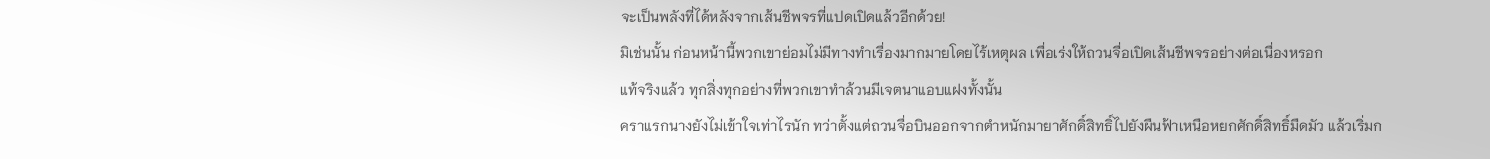จะเป็นพลังที่ได้หลังจากเส้นชีพจรที่แปดเปิดแล้วอีกด้วย!
มิเช่นนั้น ก่อนหน้านี้พวกเขาย่อมไม่มีทางทำเรื่องมากมายโดยไร้เหตุผล เพื่อเร่งให้ถวนจื่อเปิดเส้นชีพจรอย่างต่อเนื่องหรอก
แท้จริงแล้ว ทุกสิ่งทุกอย่างที่พวกเขาทำล้วนมีเจตนาแอบแฝงทั้งนั้น
คราแรกนางยังไม่เข้าใจเท่าไรนัก ทว่าตั้งแต่ถวนจื่อบินออกจากตำหนักมายาศักดิ์สิทธิ์ไปยังผืนฟ้าเหนือหยกศักดิ์สิทธิ์มืดมัว แล้วเริ่มก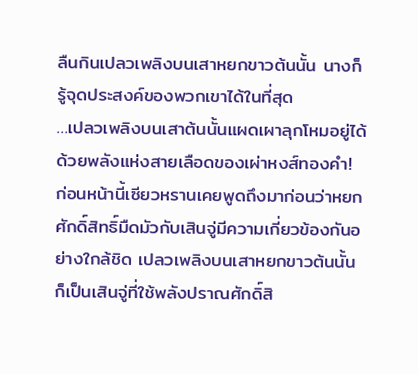ลืนกินเปลวเพลิงบนเสาหยกขาวต้นนั้น นางก็รู้จุดประสงค์ของพวกเขาได้ในที่สุด
…เปลวเพลิงบนเสาต้นนั้นแผดเผาลุกโหมอยู่ได้ด้วยพลังแห่งสายเลือดของเผ่าหงส์ทองคำ!
ก่อนหน้านี้เซียวหรานเคยพูดถึงมาก่อนว่าหยกศักดิ์สิทธิ์มืดมัวกับเสินจู่มีความเกี่ยวข้องกันอย่างใกล้ชิด เปลวเพลิงบนเสาหยกขาวต้นนั้นก็เป็นเสินจู่ที่ใช้พลังปราณศักดิ์สิ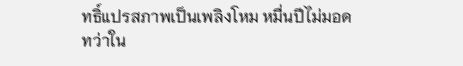ทธิ์แปรสภาพเป็นเพลิงโหม หมื่นปีไม่มอด
ทว่าใน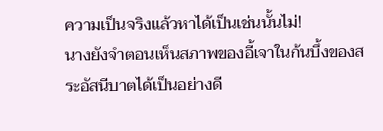ความเป็นจริงแล้วหาได้เป็นเช่นนั้นไม่!
นางยังจำตอนเห็นสภาพของอี้เจาในก้นบึ้งของสระอัสนีบาตได้เป็นอย่างดี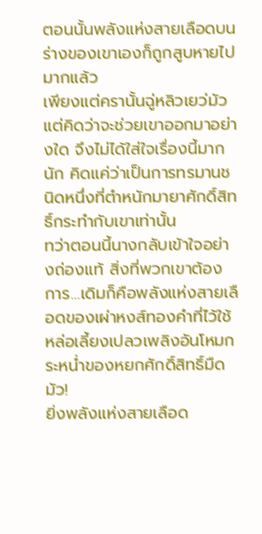ตอนนั้นพลังแห่งสายเลือดบนร่างของเขาเองก็ถูกสูบหายไปมากแล้ว
เพียงแต่ครานั้นฉู่หลิวเยว่มัวแต่คิดว่าจะช่วยเขาออกมาอย่างใด จึงไม่ได้ใส่ใจเรื่องนี้มากนัก คิดแค่ว่าเป็นการทรมานชนิดหนึ่งที่ตำหนักมายาศักดิ์สิทธิ์กระทำกับเขาเท่านั้น
ทว่าตอนนี้นางกลับเข้าใจอย่างถ่องแท้ สิ่งที่พวกเขาต้องการ…เดิมก็คือพลังแห่งสายเลือดของเผ่าหงส์ทองคำที่ไว้ใช้หล่อเลี้ยงเปลวเพลิงอันโหมกระหน่ำของหยกศักดิ์สิทธิ์มืดมัว!
ยิ่งพลังแห่งสายเลือด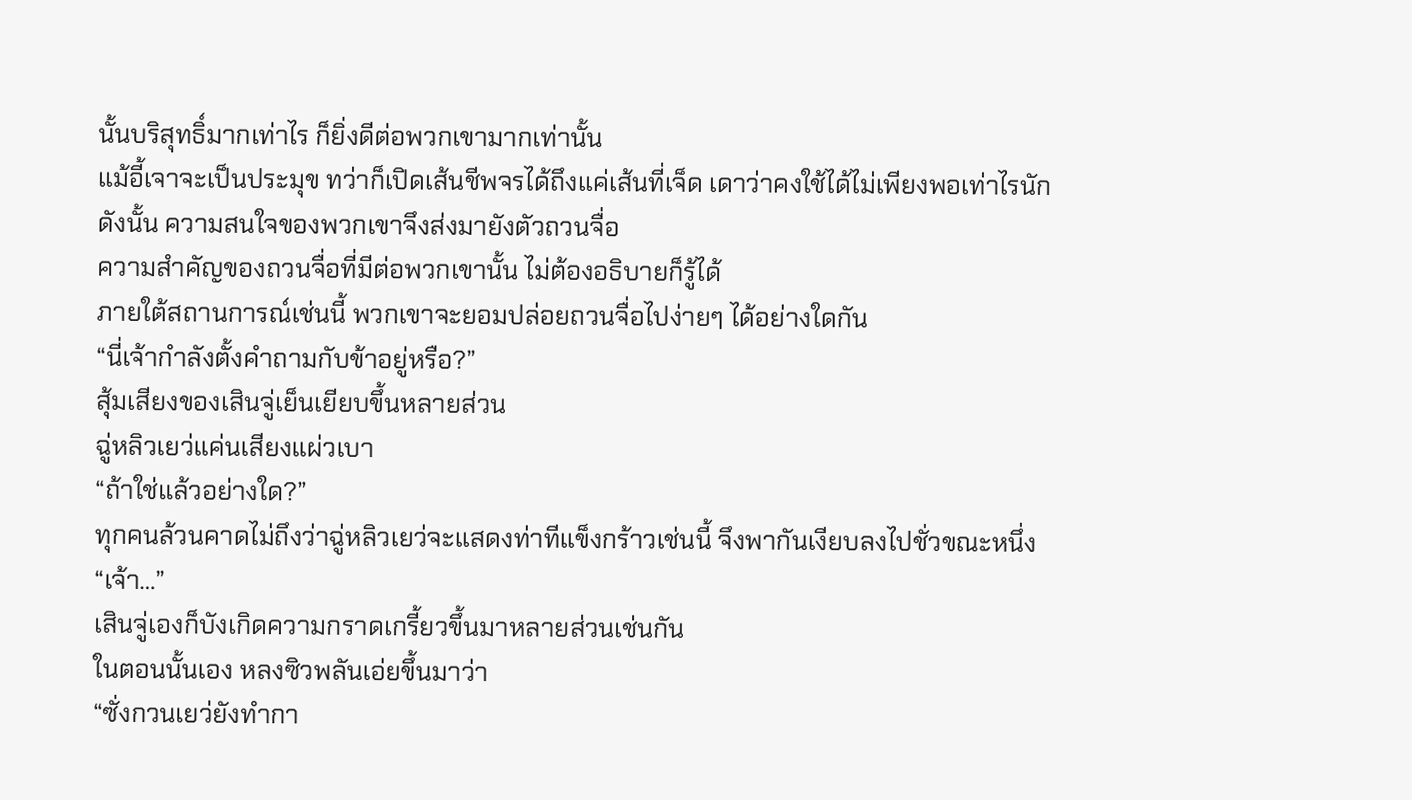นั้นบริสุทธิ์มากเท่าไร ก็ยิ่งดีต่อพวกเขามากเท่านั้น
แม้อี้เจาจะเป็นประมุข ทว่าก็เปิดเส้นชีพจรได้ถึงแค่เส้นที่เจ็ด เดาว่าคงใช้ได้ไม่เพียงพอเท่าไรนัก
ดังนั้น ความสนใจของพวกเขาจึงส่งมายังตัวถวนจื่อ
ความสำคัญของถวนจื่อที่มีต่อพวกเขานั้น ไม่ต้องอธิบายก็รู้ได้
ภายใต้สถานการณ์เช่นนี้ พวกเขาจะยอมปล่อยถวนจื่อไปง่ายๆ ได้อย่างใดกัน
“นี่เจ้ากำลังตั้งคำถามกับข้าอยู่หรือ?”
สุ้มเสียงของเสินจู่เย็นเยียบขึ้นหลายส่วน
ฉู่หลิวเยว่แค่นเสียงแผ่วเบา
“ถ้าใช่แล้วอย่างใด?”
ทุกคนล้วนคาดไม่ถึงว่าฉู่หลิวเยว่จะแสดงท่าทีแข็งกร้าวเช่นนี้ จึงพากันเงียบลงไปชั่วขณะหนึ่ง
“เจ้า…”
เสินจู่เองก็บังเกิดความกราดเกรี้ยวขึ้นมาหลายส่วนเช่นกัน
ในตอนนั้นเอง หลงซิวพลันเอ่ยขึ้นมาว่า
“ซั่งกวนเยว่ยังทำกา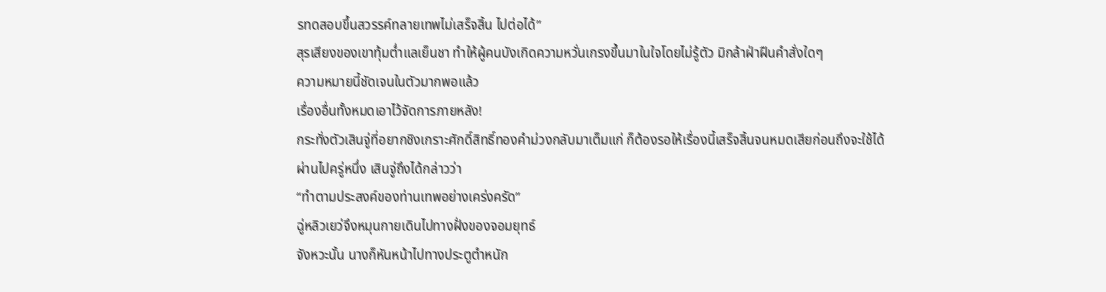รทดสอบขึ้นสวรรค์ทลายเทพไม่เสร็จสิ้น ไปต่อได้”
สุรเสียงของเขาทุ้มต่ำแลเย็นชา ทำให้ผู้คนบังเกิดความหวั่นเกรงขึ้นมาในใจโดยไม่รู้ตัว มิกล้าฝ่าฝืนคำสั่งใดๆ
ความหมายนี้ชัดเจนในตัวมากพอแล้ว
เรื่องอื่นทั้งหมดเอาไว้จัดการภายหลัง!
กระทั่งตัวเสินจู่ที่อยากชิงเกราะศักดิ์สิทธิ์ทองคำม่วงกลับมาเต็มแก่ ก็ต้องรอให้เรื่องนี้เสร็จสิ้นจนหมดเสียก่อนถึงจะใช้ได้
ผ่านไปครู่หนึ่ง เสินจู่ถึงได้กล่าวว่า
“ทำตามประสงค์ของท่านเทพอย่างเคร่งครัด”
ฉู่หลิวเยว่จึงหมุนกายเดินไปทางฝั่งของจอมยุทธ์
จังหวะนั้น นางก็หันหน้าไปทางประตูตำหนัก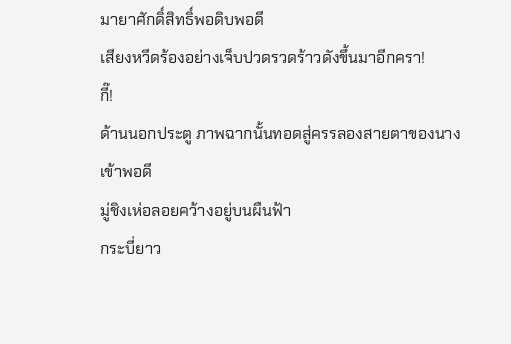มายาศักดิ์สิทธิ์พอดิบพอดี
เสียงหวีดร้องอย่างเจ็บปวดรวดร้าวดังขึ้นมาอีกครา!
กี๊!
ด้านนอกประตู ภาพฉากนั้นทอดสู่ครรลองสายตาของนางเข้าพอดี
มู่ชิงเห่อลอยคว้างอยู่บนผืนฟ้า
กระบี่ยาว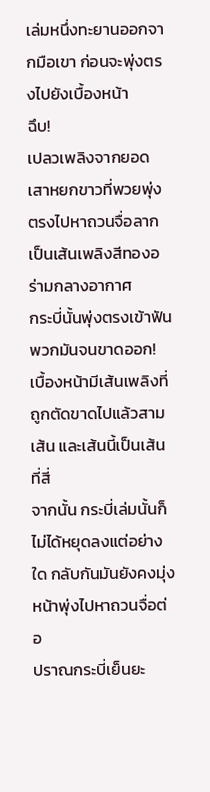เล่มหนึ่งทะยานออกจากมือเขา ก่อนจะพุ่งตรงไปยังเบื้องหน้า
ฉึบ!
เปลวเพลิงจากยอดเสาหยกขาวที่พวยพุ่งตรงไปหาถวนจื่อลากเป็นเส้นเพลิงสีทองอร่ามกลางอากาศ
กระบี่นั้นพุ่งตรงเข้าฟันพวกมันจนขาดออก!
เบื้องหน้ามีเส้นเพลิงที่ถูกตัดขาดไปแล้วสามเส้น และเส้นนี้เป็นเส้นที่สี่
จากนั้น กระบี่เล่มนั้นก็ไม่ได้หยุดลงแต่อย่างใด กลับกันมันยังคงมุ่งหน้าพุ่งไปหาถวนจื่อต่อ
ปราณกระบี่เย็นยะ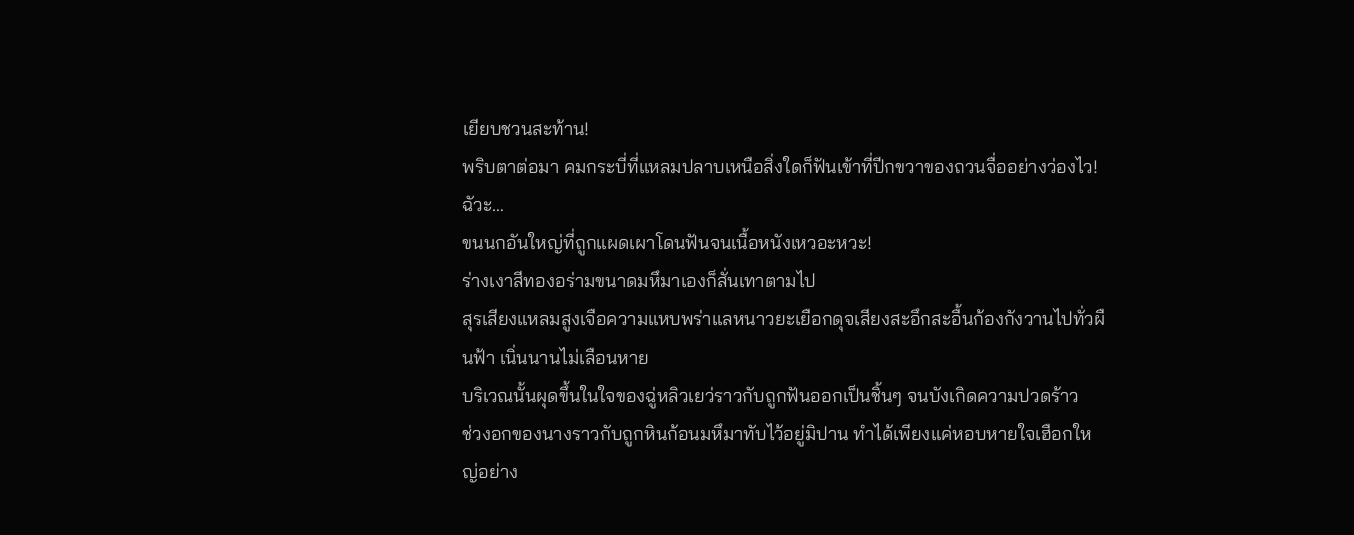เยียบชวนสะท้าน!
พริบตาต่อมา คมกระบี่ที่แหลมปลาบเหนือสิ่งใดก็ฟันเข้าที่ปีกขวาของถวนจื่ออย่างว่องไว!
ฉัวะ…
ขนนกอันใหญ่ที่ถูกแผดเผาโดนฟันจนเนื้อหนังเหวอะหวะ!
ร่างเงาสีทองอร่ามขนาดมหึมาเองก็สั่นเทาตามไป
สุรเสียงแหลมสูงเจือความแหบพร่าแลหนาวยะเยือกดุจเสียงสะอึกสะอื้นก้องกังวานไปทั่วผืนฟ้า เนิ่นนานไม่เลือนหาย
บริเวณนั้นผุดขึ้นในใจของฉู่หลิวเยว่ราวกับถูกฟันออกเป็นชิ้นๆ จนบังเกิดความปวดร้าว
ช่วงอกของนางราวกับถูกหินก้อนมหึมาทับไว้อยู่มิปาน ทำได้เพียงแค่หอบหายใจเฮือกใหญ่อย่าง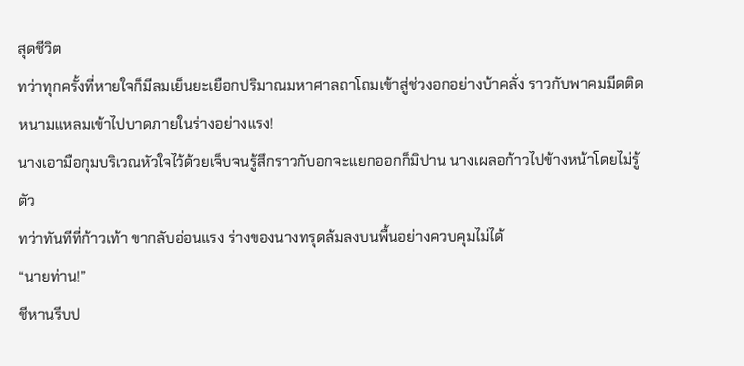สุดชีวิต
ทว่าทุกครั้งที่หายใจก็มีลมเย็นยะเยือกปริมาณมหาศาลถาโถมเข้าสู่ช่วงอกอย่างบ้าคลั่ง ราวกับพาคมมีดติดหนามแหลมเข้าไปบาดภายในร่างอย่างแรง!
นางเอามือกุมบริเวณหัวใจไว้ด้วยเจ็บจนรู้สึกราวกับอกจะแยกออกก็มิปาน นางเผลอก้าวไปข้างหน้าโดยไม่รู้ตัว
ทว่าทันทีที่ก้าวเท้า ขากลับอ่อนแรง ร่างของนางทรุดล้มลงบนพื้นอย่างควบคุมไม่ได้
“นายท่าน!”
ชีหานรีบป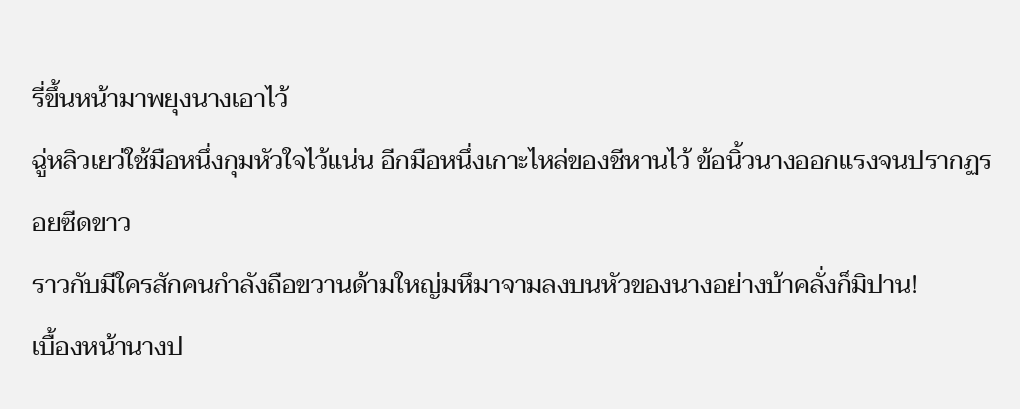รี่ขึ้นหน้ามาพยุงนางเอาไว้
ฉู่หลิวเยว่ใช้มือหนึ่งกุมหัวใจไว้แน่น อีกมือหนึ่งเกาะไหล่ของชีหานไว้ ข้อนิ้วนางออกแรงจนปรากฏรอยซีดขาว
ราวกับมีใครสักคนกำลังถือขวานด้ามใหญ่มหึมาจามลงบนหัวของนางอย่างบ้าคลั่งก็มิปาน!
เบื้องหน้านางป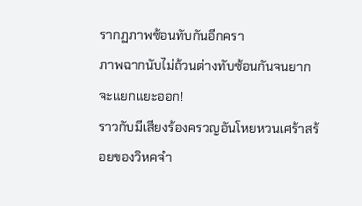รากฏภาพซ้อนทับกันอีกครา
ภาพฉากนับไม่ถ้วนต่างทับซ้อนกันจนยากจะแยกแยะออก!
ราวกับมีเสียงร้องครวญอันโหยหวนเศร้าสร้อยของวิหคจำ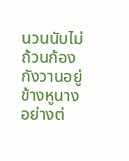นวนนับไม่ถ้วนก้องกังวานอยู่ข้างหูนางอย่างต่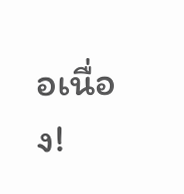อเนื่อง!